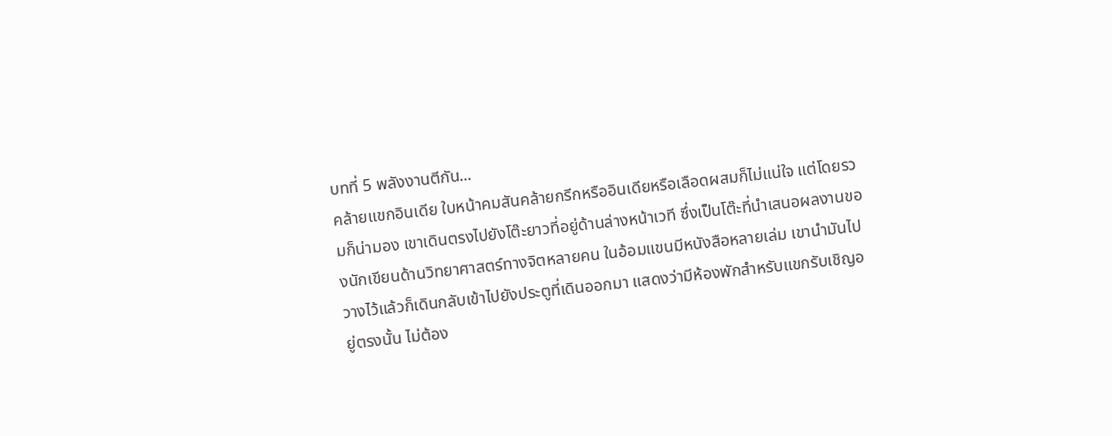บทที่ 5 พลังงานตีกัน...
คล้ายแขกอินเดีย ใบหน้าคมสันคล้ายกรีกหรืออินเดียหรือเลือดผสมก็ไม่แน่ใจ แต่โดยรวมก็น่ามอง เขาเดินตรงไปยังโต๊ะยาวที่อยู่ด้านล่างหน้าเวที ซึ่งเป็นโต๊ะที่นำเสนอผลงานของนักเขียนด้านวิทยาศาสตร์ทางจิตหลายคน ในอ้อมแขนมีหนังสือหลายเล่ม เขานำมันไปวางไว้แล้วก็เดินกลับเข้าไปยังประตูที่เดินออกมา แสดงว่ามีห้องพักสำหรับแขกรับเชิญอยู่ตรงนั้น ไม่ต้อง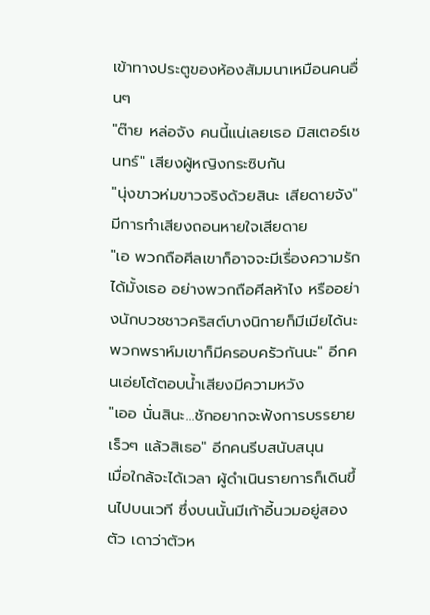เข้าทางประตูของห้องสัมมนาเหมือนคนอื่นๆ
"ต๊าย หล่อจัง คนนี้แน่เลยเธอ มิสเตอร์เชนทร์" เสียงผู้หญิงกระซิบกัน
"นุ่งขาวห่มขาวจริงด้วยสินะ เสียดายจัง" มีการทำเสียงถอนหายใจเสียดาย
"เอ พวกถือศีลเขาก็อาจจะมีเรื่องความรักได้มั้งเธอ อย่างพวกถือศีลห้าไง หรืออย่างนักบวชชาวคริสต์บางนิกายก็มีเมียได้นะ พวกพราห์มเขาก็มีครอบครัวกันนะ" อีกคนเอ่ยโต้ตอบน้ำเสียงมีความหวัง
"เออ นั่นสินะ...ชักอยากจะฟังการบรรยายเร็วๆ แล้วสิเธอ" อีกคนรีบสนับสนุน
เมื่อใกล้จะได้เวลา ผู้ดำเนินรายการก็เดินขึ้นไปบนเวที ซึ่งบนนั้นมีเก้าอี้นวมอยู่สองตัว เดาว่าตัวห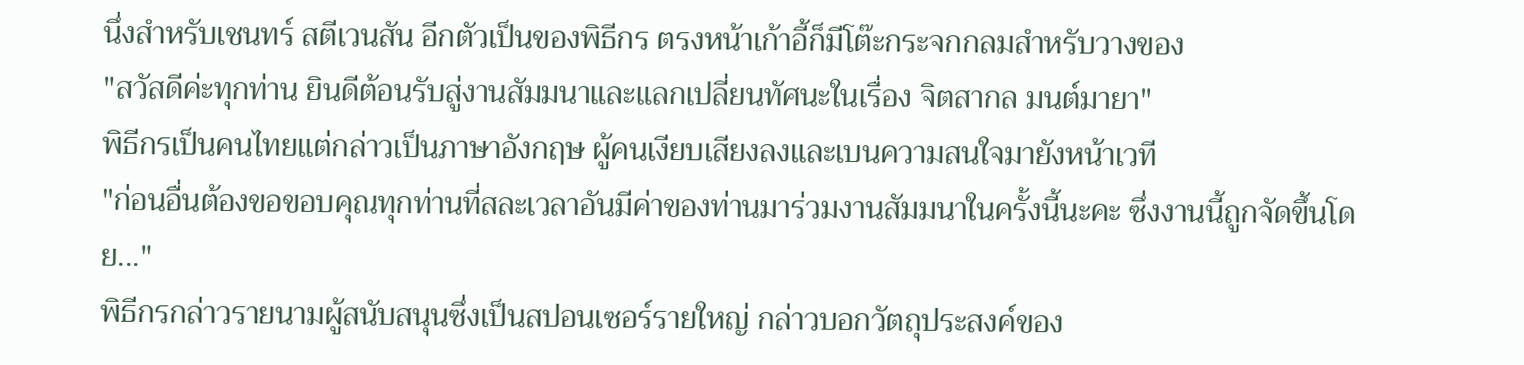นึ่งสำหรับเชนทร์ สตีเวนสัน อีกตัวเป็นของพิธีกร ตรงหน้าเก้าอี้ก็มีโต๊ะกระจกกลมสำหรับวางของ
"สวัสดีค่ะทุกท่าน ยินดีต้อนรับสู่งานสัมมนาและแลกเปลี่ยนทัศนะในเรื่อง จิตสากล มนต์มายา"
พิธีกรเป็นคนไทยแต่กล่าวเป็นภาษาอังกฤษ ผู้คนเงียบเสียงลงและเบนความสนใจมายังหน้าเวที
"ก่อนอื่นต้องขอขอบคุณทุกท่านที่สละเวลาอันมีค่าของท่านมาร่วมงานสัมมนาในครั้งนี้นะคะ ซึ่งงานนี้ถูกจัดขึ้นโดย..."
พิธีกรกล่าวรายนามผู้สนับสนุนซึ่งเป็นสปอนเซอร์รายใหญ่ กล่าวบอกวัตถุประสงค์ของ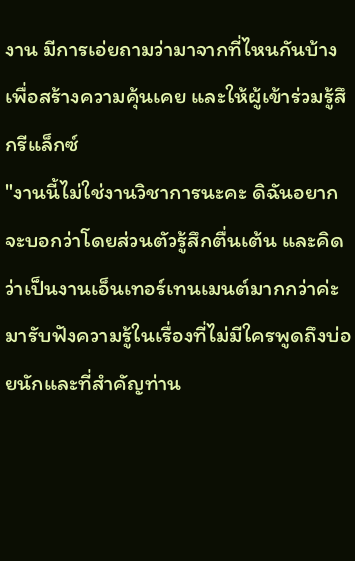งาน มีการเอ่ยถามว่ามาจากที่ไหนกันบ้างเพื่อสร้างความคุ้นเคย และให้ผู้เข้าร่วมรู้สึกรีแล็กซ์
"งานนี้ไม่ใช่งานวิชาการนะคะ ดิฉันอยากจะบอกว่าโดยส่วนตัวรู้สึกตื่นเต้น และคิดว่าเป็นงานเอ็นเทอร์เทนเมนต์มากกว่าค่ะ มารับฟังความรู้ในเรื่องที่ไม่มีใครพูดถึงบ่อยนักและที่สำคัญท่าน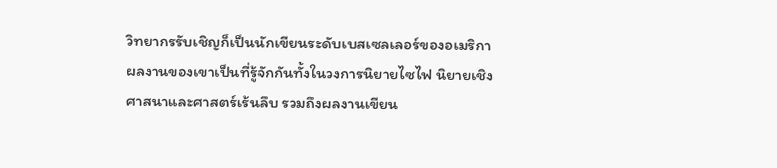วิทยากรรับเชิญก็เป็นนักเขียนระดับเบสเซลเลอร์ของอเมริกา ผลงานของเขาเป็นที่รู้จักกันทั้งในวงการนิยายไซไฟ นิยายเชิงศาสนาและศาสตร์เร้นลึบ รวมถึงผลงานเขียน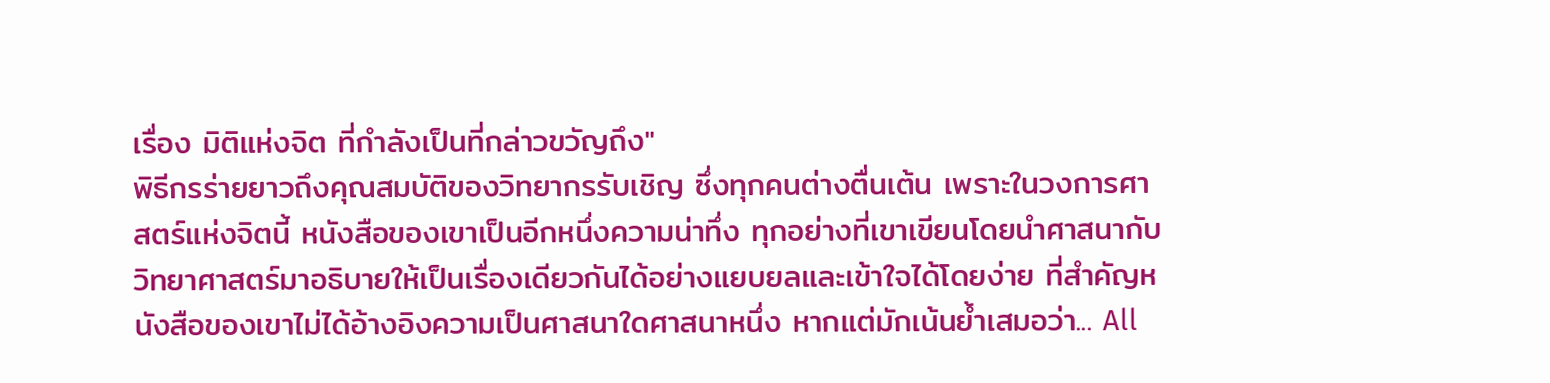เรื่อง มิติแห่งจิต ที่กำลังเป็นที่กล่าวขวัญถึง"
พิธีกรร่ายยาวถึงคุณสมบัติของวิทยากรรับเชิญ ซึ่งทุกคนต่างตื่นเต้น เพราะในวงการศาสตร์แห่งจิตนี้ หนังสือของเขาเป็นอีกหนึ่งความน่าทึ่ง ทุกอย่างที่เขาเขียนโดยนำศาสนากับวิทยาศาสตร์มาอธิบายให้เป็นเรื่องเดียวกันได้อย่างแยบยลและเข้าใจได้โดยง่าย ที่สำคัญหนังสือของเขาไม่ได้อ้างอิงความเป็นศาสนาใดศาสนาหนึ่ง หากแต่มักเน้นย้ำเสมอว่า... All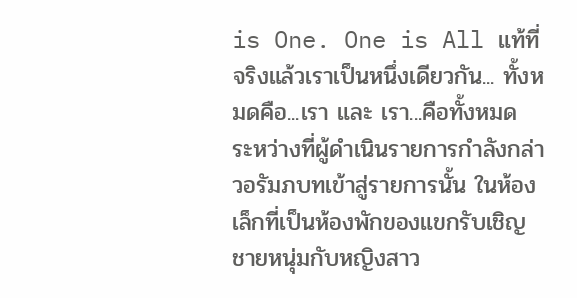is One. One is All แท้ที่จริงแล้วเราเป็นหนึ่งเดียวกัน... ทั้งหมดคือ...เรา และ เรา...คือทั้งหมด
ระหว่างที่ผู้ดำเนินรายการกำลังกล่าวอรัมภบทเข้าสู่รายการนั้น ในห้องเล็กที่เป็นห้องพักของแขกรับเชิญ ชายหนุ่มกับหญิงสาว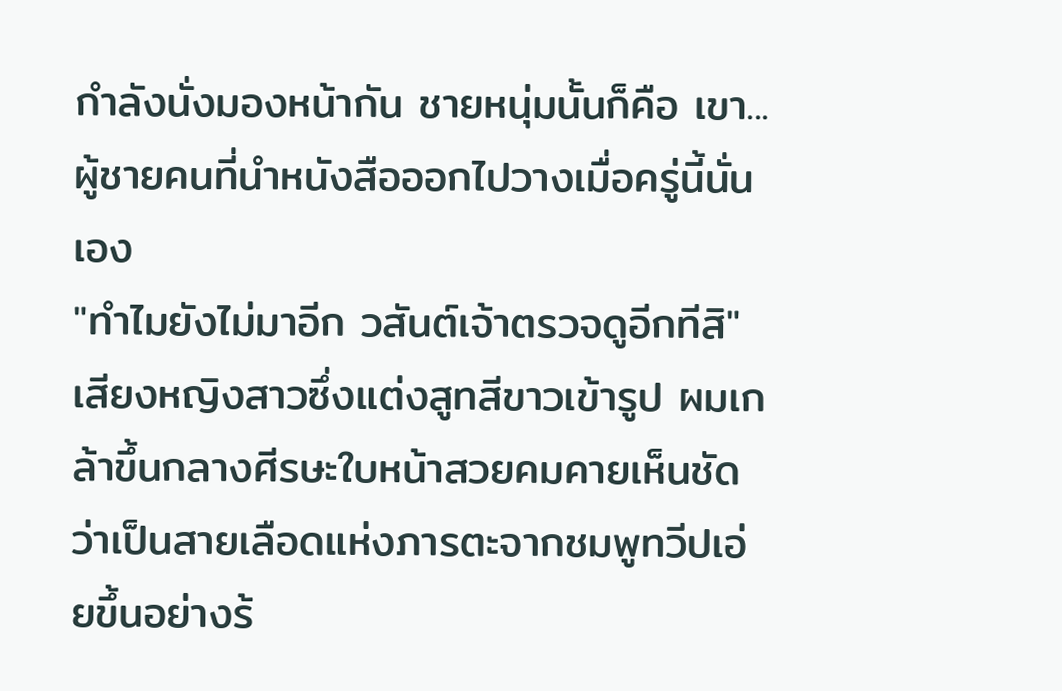กำลังนั่งมองหน้ากัน ชายหนุ่มนั้นก็คือ เขา... ผู้ชายคนที่นำหนังสือออกไปวางเมื่อครู่นี้นั่นเอง
"ทำไมยังไม่มาอีก วสันต์เจ้าตรวจดูอีกทีสิ"
เสียงหญิงสาวซึ่งแต่งสูทสีขาวเข้ารูป ผมเกล้าขึ้นกลางศีรษะใบหน้าสวยคมคายเห็นชัดว่าเป็นสายเลือดแห่งภารตะจากชมพูทวีปเอ่ยขึ้นอย่างร้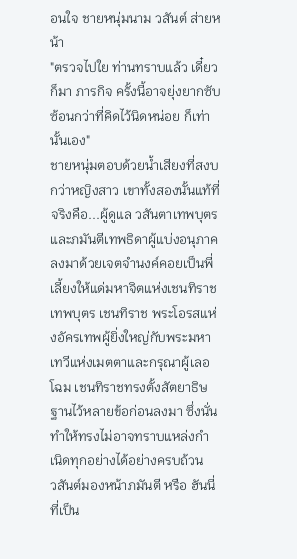อนใจ ชายหนุ่มนาม วสันต์ ส่ายหน้า
"ตรวจไปใย ท่านทราบแล้ว เดี๋ยวก็มา ภารกิจ ครั้งนี้อาจยุ่งยากซับซ้อนกว่าที่คิดไว้นิดหน่อย ก็เท่านั้นเอง"
ชายหนุ่มตอบด้วยน้ำเสียงที่สงบกว่าหญิงสาว เขาทั้งสองนั้นแท้ที่จริงคือ...ผู้ดูแล วสันตาเทพบุตรและภมันตีเทพธิดาผู้แบ่งอนุภาคลงมาด้วยเจตจำนงค์คอยเป็นพี่เลี้ยงให้แด่มหาจิตแห่งเชนทิราชเทพบุตร เชนทิราช พระโอรสแห่งอัครเทพผู้ยิ่งใหญ่กับพระมหาเทวีแห่งเมตตาและกรุณาผู้เลอโฉม เชนทิราชทรงตั้งสัตยาธิษฐานไว้หลายข้อก่อนลงมา ซึ่งนั่นทำให้ทรงไม่อาจทราบแหล่งกำเนิดทุกอย่างได้อย่างครบถ้วน
วสันต์มองหน้าภมันตี หรือ ฮันนี่ ที่เป็น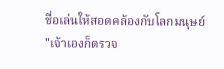ชื่อเล่นให้สอดคล้องกับโลกมนุษย์
"เจ้าเองก็ตรวจ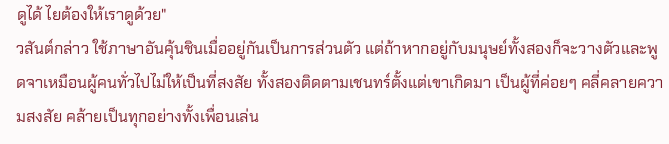ดูได้ ไยต้องให้เราดูด้วย"
วสันต์กล่าว ใช้ภาษาอันคุ้นชินเมื่ออยู่กันเป็นการส่วนตัว แต่ถ้าหากอยู่กับมนุษย์ทั้งสองก็จะวางตัวและพูดจาเหมือนผู้คนทั่วไปไม่ให้เป็นที่สงสัย ทั้งสองติดตามเชนทร์ตั้งแต่เขาเกิดมา เป็นผู้ที่ค่อยๆ คลี่คลายความสงสัย คล้ายเป็นทุกอย่างทั้งเพื่อนเล่น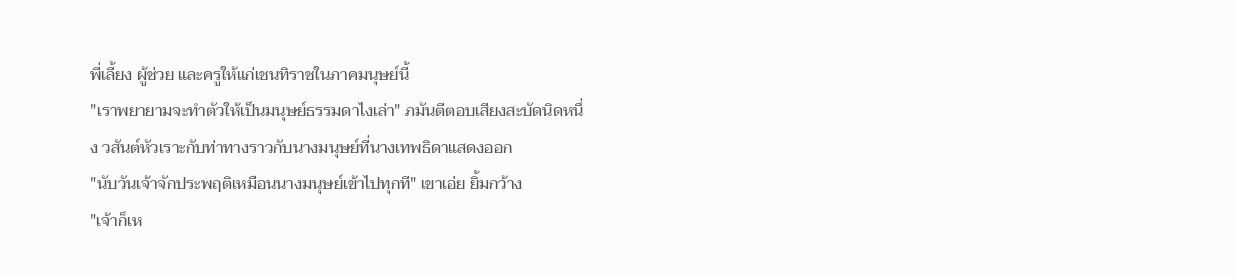พี่เลี้ยง ผู้ช่วย และครูให้แก่เชนทิราชในภาคมนุษย์นี้
"เราพยายามจะทำตัวให้เป็นมนุษย์ธรรมดาไงเล่า" ภมันตีตอบเสียงสะบัดนิดหนึ่ง วสันต์หัวเราะกับท่าทางราวกับนางมนุษย์ที่นางเทพธิดาแสดงออก
"นับวันเจ้าจักประพฤติเหมือนนางมนุษย์เข้าไปทุกที" เขาเอ่ย ยิ้มกว้าง
"เจ้าก็เห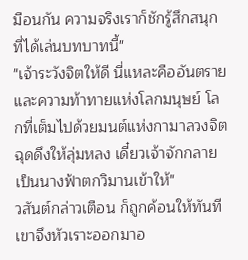มือนกัน ความจริงเราก็ชักรู้สึกสนุกที่ได้เล่นบทบาทนี้"
"เจ้าระวังจิตให้ดี นี่แหละคืออันตรายและความท้าทายแห่งโลกมนุษย์ โลกที่เต็มไปด้วยมนต์แห่งกามาลวงจิต ฉุดดึงให้ลุ่มหลง เดี๋ยวเจ้าจักกลายเป็นนางฟ้าตกวิมานเข้าให้"
วสันต์กล่าวเตือน ก็ถูกค้อนให้ทันที เขาจึงหัวเราะออกมาอ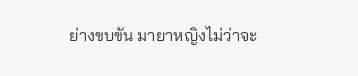ย่างขบขัน มายาหญิงไม่ว่าจะ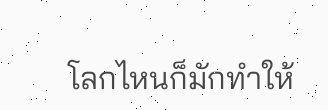โลกไหนก็มักทำให้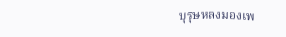บุรุษหลงมองเพ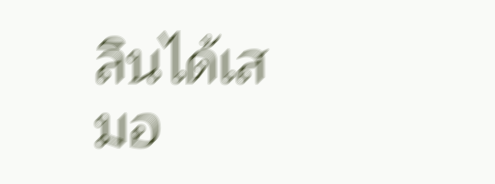ลินได้เสมอ